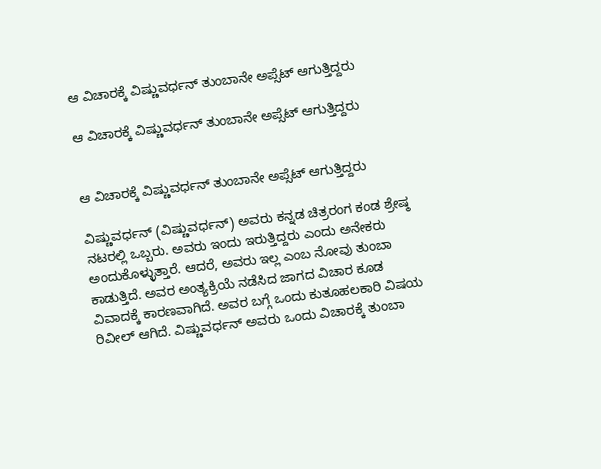ಆ ವಿಚಾರಕ್ಕೆ ವಿಷ್ಣುವರ್ಧನ್ ತುಂಬಾನೇ ಅಪ್ಸೆಟ್ ಆಗುತ್ತಿದ್ದರು

ಆ ವಿಚಾರಕ್ಕೆ ವಿಷ್ಣುವರ್ಧನ್ ತುಂಬಾನೇ ಅಪ್ಸೆಟ್ ಆಗುತ್ತಿದ್ದರು


ಆ ವಿಚಾರಕ್ಕೆ ವಿಷ್ಣುವರ್ಧನ್ ತುಂಬಾನೇ ಅಪ್ಸೆಟ್ ಆಗುತ್ತಿದ್ದರು

ವಿಷ್ಣುವರ್ಧನ್ (ವಿಷ್ಣುವರ್ಧನ್) ಅವರು ಕನ್ನಡ ಚಿತ್ರರಂಗ ಕಂಡ ಶ್ರೇಷ್ಠ ನಟರಲ್ಲಿ ಒಬ್ಬರು. ಅವರು ಇಂದು ಇರುತ್ತಿದ್ದರು ಎಂದು ಅನೇಕರು ಅಂದುಕೊಳ್ಳುತ್ತಾರೆ. ಆದರೆ, ಅವರು ಇಲ್ಲ ಎಂಬ ನೋವು ತುಂಬಾ ಕಾಡುತ್ತಿದೆ. ಅವರ ಅಂತ್ಯಕ್ರಿಯೆ ನಡೆಸಿದ ಜಾಗದ ವಿಚಾರ ಕೂಡ ವಿವಾದಕ್ಕೆ ಕಾರಣವಾಗಿದೆ. ಅವರ ಬಗ್ಗೆ ಒಂದು ಕುತೂಹಲಕಾರಿ ವಿಷಯ ರಿವೀಲ್ ಆಗಿದೆ. ವಿಷ್ಣುವರ್ಧನ್ ಅವರು ಒಂದು ವಿಚಾರಕ್ಕೆ ತುಂಬಾ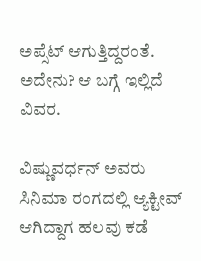ಅಪ್ಸೆಟ್ ಆಗುತ್ತಿದ್ದರಂತೆ. ಅದೇನು? ಆ ಬಗ್ಗೆ ಇಲ್ಲಿದೆ ವಿವರ.

ವಿಷ್ಣುವರ್ಧನ್ ಅವರು ಸಿನಿಮಾ ರಂಗದಲ್ಲಿ ಆ್ಯಕ್ಟೀವ್ ಆಗಿದ್ದಾಗ ಹಲವು ಕಡೆ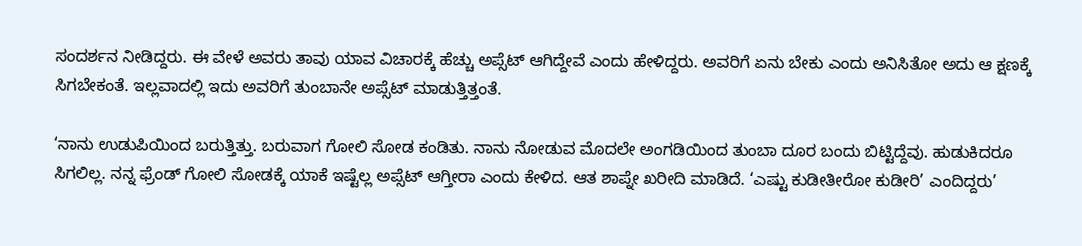ಸಂದರ್ಶನ ನೀಡಿದ್ದರು. ಈ ವೇಳೆ ಅವರು ತಾವು ಯಾವ ವಿಚಾರಕ್ಕೆ ಹೆಚ್ಚು ಅಪ್ಸೆಟ್ ಆಗಿದ್ದೇವೆ ಎಂದು ಹೇಳಿದ್ದರು. ಅವರಿಗೆ ಏನು ಬೇಕು ಎಂದು ಅನಿಸಿತೋ ಅದು ಆ ಕ್ಷಣಕ್ಕೆ ಸಿಗಬೇಕಂತೆ. ಇಲ್ಲವಾದಲ್ಲಿ ಇದು ಅವರಿಗೆ ತುಂಬಾನೇ ಅಪ್ಸೆಟ್ ಮಾಡುತ್ತಿತ್ತಂತೆ.

‘ನಾನು ಉಡುಪಿಯಿಂದ ಬರುತ್ತಿತ್ತು. ಬರುವಾಗ ಗೋಲಿ ಸೋಡ ಕಂಡಿತು. ನಾನು ನೋಡುವ ಮೊದಲೇ ಅಂಗಡಿಯಿಂದ ತುಂಬಾ ದೂರ ಬಂದು ಬಿಟ್ಟಿದ್ದೆವು. ಹುಡುಕಿದರೂ ಸಿಗಲಿಲ್ಲ. ನನ್ನ ಫ್ರೆಂಡ್ ಗೋಲಿ ಸೋಡಕ್ಕೆ ಯಾಕೆ ಇಷ್ಟೆಲ್ಲ ಅಪ್ಸೆಟ್ ಆಗ್ತೀರಾ ಎಂದು ಕೇಳಿದ. ಆತ ಶಾಪ್ನೇ ಖರೀದಿ ಮಾಡಿದೆ. ‘ಎಷ್ಟು ಕುಡೀತೀರೋ ಕುಡೀರಿ’ ಎಂದಿದ್ದರು’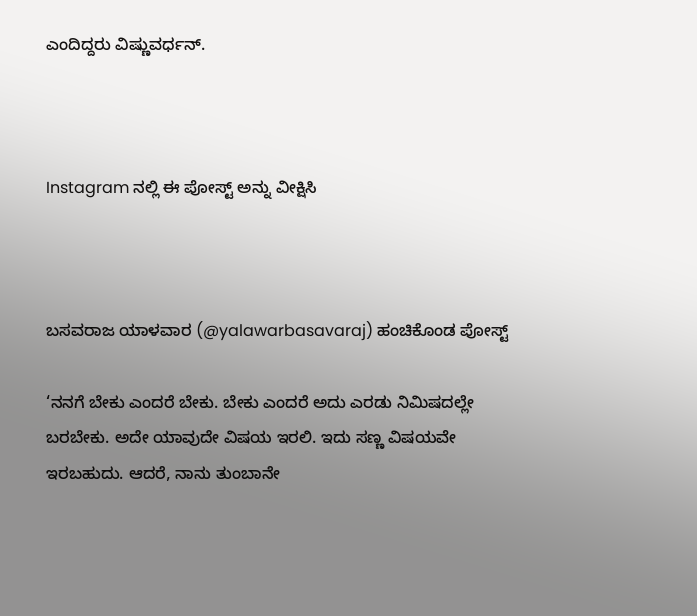ಎಂದಿದ್ದರು ವಿಷ್ಣುವರ್ಧನ್.



Instagram ನಲ್ಲಿ ಈ ಪೋಸ್ಟ್ ಅನ್ನು ವೀಕ್ಷಿಸಿ



ಬಸವರಾಜ ಯಾಳವಾರ (@yalawarbasavaraj) ಹಂಚಿಕೊಂಡ ಪೋಸ್ಟ್

‘ನನಗೆ ಬೇಕು ಎಂದರೆ ಬೇಕು. ಬೇಕು ಎಂದರೆ ಅದು ಎರಡು ನಿಮಿಷದಲ್ಲೇ ಬರಬೇಕು. ಅದೇ ಯಾವುದೇ ವಿಷಯ ಇರಲಿ. ಇದು ಸಣ್ಣ ವಿಷಯವೇ ಇರಬಹುದು. ಆದರೆ, ನಾನು ತುಂಬಾನೇ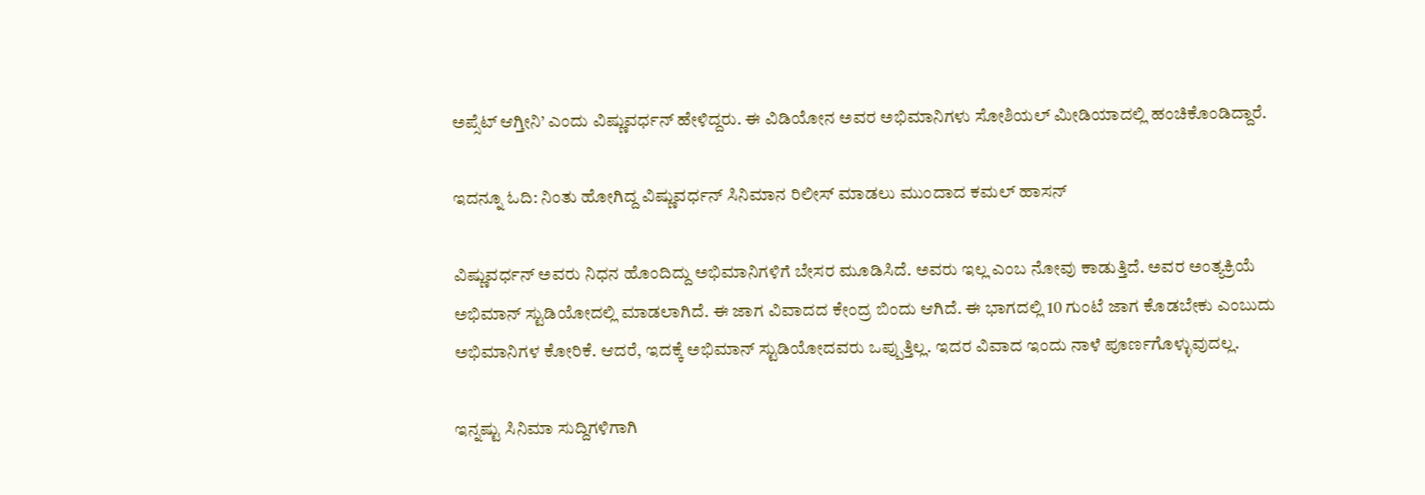ಅಪ್ಸೆಟ್ ಆಗ್ತೀನಿ’ ಎಂದು ವಿಷ್ಣುವರ್ಧನ್ ಹೇಳಿದ್ದರು. ಈ ವಿಡಿಯೋನ ಅವರ ಅಭಿಮಾನಿಗಳು ಸೋಶಿಯಲ್ ಮೀಡಿಯಾದಲ್ಲಿ ಹಂಚಿಕೊಂಡಿದ್ದಾರೆ.

ಇದನ್ನೂ ಓದಿ: ನಿಂತು ಹೋಗಿದ್ದ ವಿಷ್ಣುವರ್ಧನ್ ಸಿನಿಮಾನ ರಿಲೀಸ್ ಮಾಡಲು ಮುಂದಾದ ಕಮಲ್ ಹಾಸನ್

ವಿಷ್ಣುವರ್ಧನ್ ಅವರು ನಿಧನ ಹೊಂದಿದ್ದು ಅಭಿಮಾನಿಗಳಿಗೆ ಬೇಸರ ಮೂಡಿಸಿದೆ. ಅವರು ಇಲ್ಲ ಎಂಬ ನೋವು ಕಾಡುತ್ತಿದೆ. ಅವರ ಅಂತ್ಯಕ್ರಿಯೆ ಅಭಿಮಾನ್ ಸ್ಟುಡಿಯೋದಲ್ಲಿ ಮಾಡಲಾಗಿದೆ. ಈ ಜಾಗ ವಿವಾದದ ಕೇಂದ್ರ ಬಿಂದು ಆಗಿದೆ. ಈ ಭಾಗದಲ್ಲಿ 10 ಗುಂಟೆ ಜಾಗ ಕೊಡಬೇಕು ಎಂಬುದು ಅಭಿಮಾನಿಗಳ ಕೋರಿಕೆ. ಆದರೆ, ಇದಕ್ಕೆ ಅಭಿಮಾನ್ ಸ್ಟುಡಿಯೋದವರು ಒಪ್ಪುತ್ತಿಲ್ಲ. ಇದರ ವಿವಾದ ಇಂದು ನಾಳೆ ಪೂರ್ಣಗೊಳ್ಳುವುದಲ್ಲ.

ಇನ್ನಷ್ಟು ಸಿನಿಮಾ ಸುದ್ದಿಗಳಿಗಾಗಿ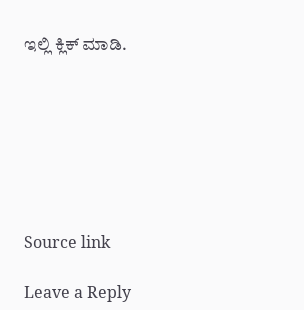ಇಲ್ಲಿ ಕ್ಲಿಕ್ ಮಾಡಿ.







Source link

Leave a Reply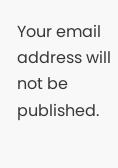Your email address will not be published.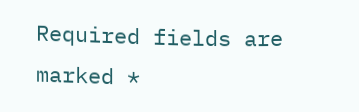Required fields are marked *